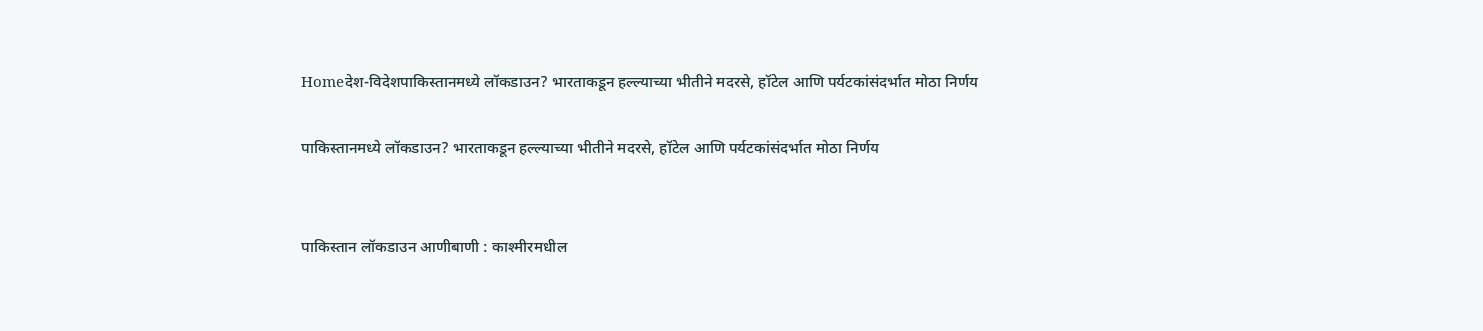Homeदेश-विदेशपाकिस्तानमध्ये लॉकडाउन? भारताकडून हल्ल्याच्या भीतीने मदरसे, हॉटेल आणि पर्यटकांसंदर्भात मोठा निर्णय

पाकिस्तानमध्ये लॉकडाउन? भारताकडून हल्ल्याच्या भीतीने मदरसे, हॉटेल आणि पर्यटकांसंदर्भात मोठा निर्णय


पाकिस्तान लॉकडाउन आणीबाणी : काश्मीरमधील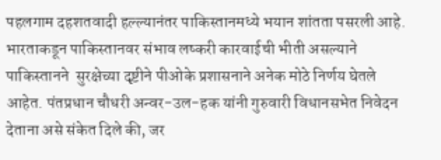पहलगाम दहशतवादी हल्ल्यानंतर पाकिस्तानमध्ये भयान शांतता पसरली आहे. भारताकडून पाकिस्तानवर संभाव लष्करी कारवाईची भीती असल्याने पाकिस्तानने  सुरक्षेच्या दृष्टीने पीओके प्रशासनाने अनेक मोठे निर्णय घेतले आहेत. पंतप्रधान चौधरी अन्वर-उल-हक यांनी गुरुवारी विधानसभेत निवेदन देताना असे संकेत दिले की, जर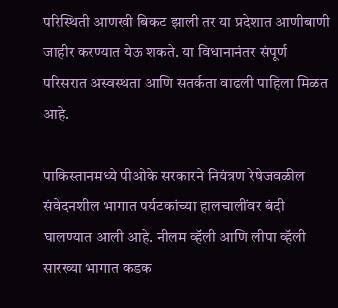परिस्थिती आणखी बिकट झाली तर या प्रदेशात आणीबाणी जाहीर करण्यात येऊ शकते. या विधानानंतर संपूर्ण परिसरात अस्वस्थता आणि सतर्कता वाढली पाहिला मिळत आहे.

पाकिस्तानमध्ये पीओके सरकारने नियंत्रण रेषेजवळील संवेदनशील भागात पर्यटकांच्या हालचालींवर बंदी घालण्यात आली आहे. नीलम व्हॅली आणि लीपा व्हॅली सारख्या भागात कडक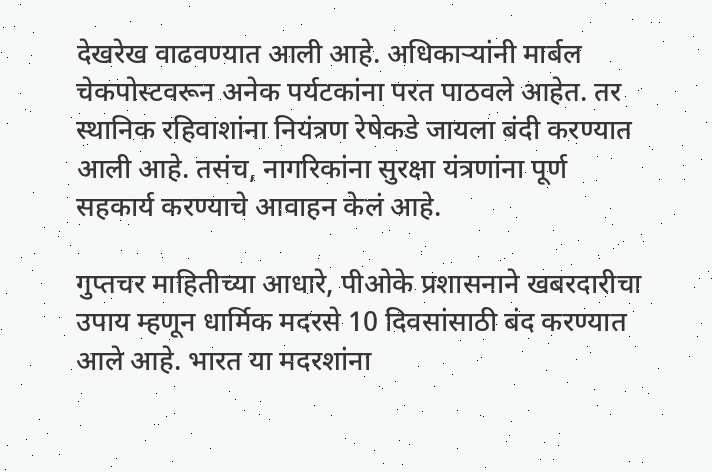देखरेख वाढवण्यात आली आहे. अधिकाऱ्यांनी मार्बल चेकपोस्टवरून अनेक पर्यटकांना परत पाठवले आहेत. तर स्थानिक रहिवाशांना नियंत्रण रेषेकडे जायला बंदी करण्यात आली आहे. तसंच, नागरिकांना सुरक्षा यंत्रणांना पूर्ण सहकार्य करण्याचे आवाहन केलं आहे.

गुप्तचर माहितीच्या आधारे, पीओके प्रशासनाने खबरदारीचा उपाय म्हणून धार्मिक मदरसे 10 दिवसांसाठी बंद करण्यात आले आहे. भारत या मदरशांना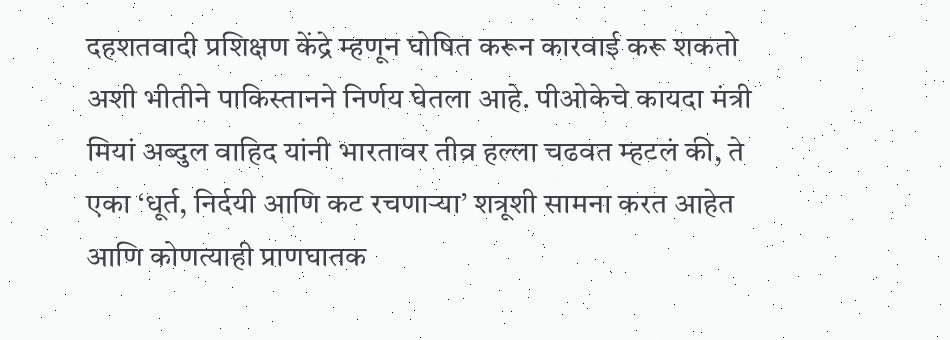दहशतवादी प्रशिक्षण केंद्रे म्हणून घोषित करून कारवाई करू शकतो अशी भीतीने पाकिस्तानने निर्णय घेतला आहे. पीओकेचे कायदा मंत्री मियां अब्दुल वाहिद यांनी भारतावर तीव्र हल्ला चढवत म्हटलं की, ते एका ‘धूर्त, निर्दयी आणि कट रचणाऱ्या’ शत्रूशी सामना करत आहेत आणि कोणत्याही प्राणघातक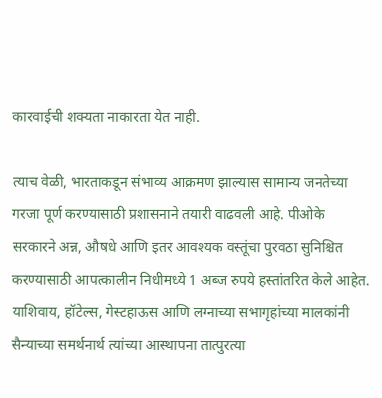कारवाईची शक्यता नाकारता येत नाही.

त्याच वेळी, भारताकडून संभाव्य आक्रमण झाल्यास सामान्य जनतेच्या गरजा पूर्ण करण्यासाठी प्रशासनाने तयारी वाढवली आहे. पीओके सरकारने अन्न, औषधे आणि इतर आवश्यक वस्तूंचा पुरवठा सुनिश्चित करण्यासाठी आपत्कालीन निधीमध्ये 1 अब्ज रुपये हस्तांतरित केले आहेत. याशिवाय, हॉटेल्स, गेस्टहाऊस आणि लग्नाच्या सभागृहांच्या मालकांनी सैन्याच्या समर्थनार्थ त्यांच्या आस्थापना तात्पुरत्या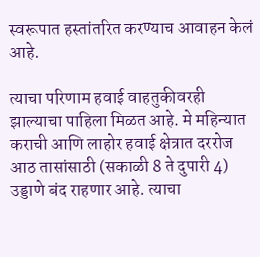स्वरूपात हस्तांतरित करण्याच आवाहन केलं आहे.

त्याचा परिणाम हवाई वाहतुकीवरही झाल्याचा पाहिला मिळत आहे. मे महिन्यात कराची आणि लाहोर हवाई क्षेत्रात दररोज आठ तासांसाठी (सकाळी 8 ते दुपारी 4) उड्डाणे बंद राहणार आहे. त्याचा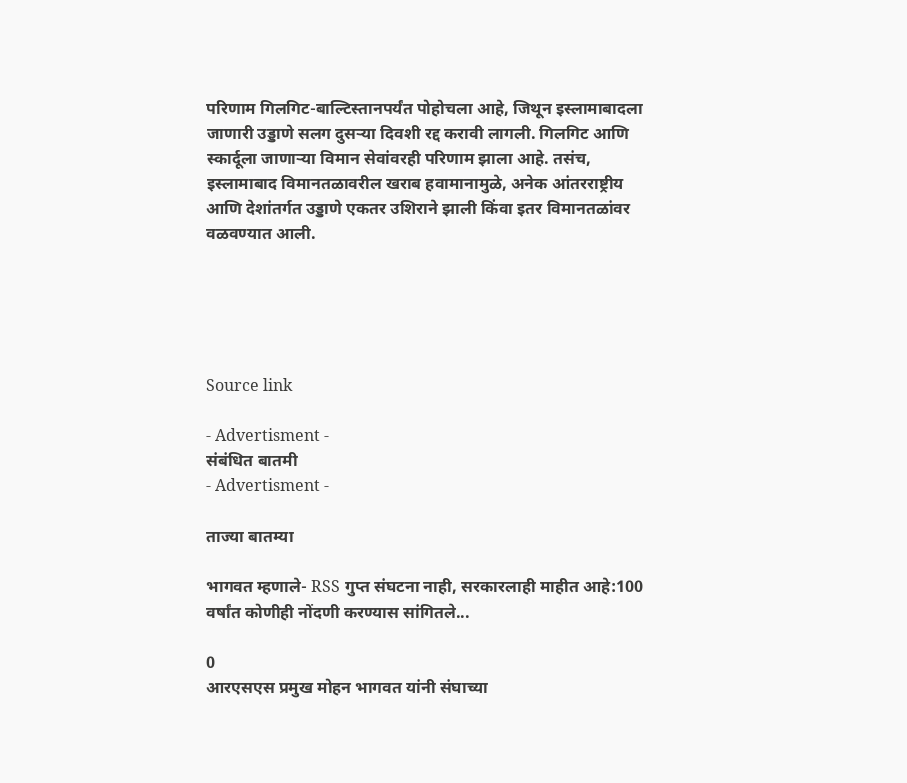परिणाम गिलगिट-बाल्टिस्तानपर्यंत पोहोचला आहे, जिथून इस्लामाबादला जाणारी उड्डाणे सलग दुसऱ्या दिवशी रद्द करावी लागली. गिलगिट आणि स्कार्दूला जाणाऱ्या विमान सेवांवरही परिणाम झाला आहे. तसंच, इस्लामाबाद विमानतळावरील खराब हवामानामुळे, अनेक आंतरराष्ट्रीय आणि देशांतर्गत उड्डाणे एकतर उशिराने झाली किंवा इतर विमानतळांवर वळवण्यात आली.





Source link

- Advertisment -
संबंधित बातमी
- Advertisment -

ताज्या बातम्या

भागवत म्हणाले- RSS गुप्त संघटना नाही, सरकारलाही माहीत आहे:100 वर्षांत कोणीही नोंदणी करण्यास सांगितले...

0
आरएसएस प्रमुख मोहन भागवत यांनी संघाच्या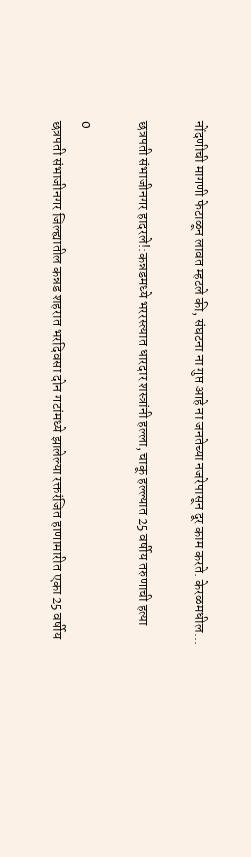नोंदणीची मागणी फेटाळून लावत म्हटले की, संघटना ना गुप्त आहे ना जनतेच्या नजरेपासून दूर काम करते. केरळमधील...

छत्रपती संभाजीनगर हादरले!:कन्नडमध्ये भररस्त्यात धारदार शस्त्रांनी हल्ला, चाकू हल्ल्यात 25 वर्षीय तरुणाची हत्या

0
छत्रपती संभाजीनगर जिल्ह्यातील कन्नड शहरात भरदिवसा दोन गटांमध्ये झालेल्या रक्तरंजित हाणामारीत एका 25 वर्षीय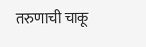तरुणाची चाकू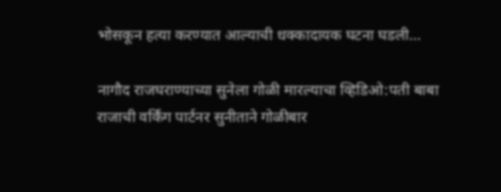भोसकून हत्या करण्यात आल्याची धक्कादायक घटना घडली...

नागौद राजघराण्याच्या सुनेला गोळी मारल्याचा व्हिडिओ:पती बाबा राजाची वर्किंग पार्टनर सुनीताने गोळीबार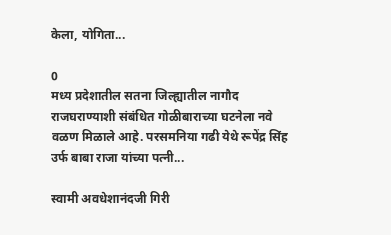केला, योगिता...

0
मध्य प्रदेशातील सतना जिल्ह्यातील नागौद राजघराण्याशी संबंधित गोळीबाराच्या घटनेला नवे वळण मिळाले आहे. परसमनिया गढी येथे रूपेंद्र सिंह उर्फ बाबा राजा यांच्या पत्नी...

स्वामी अवधेशानंदजी गिरी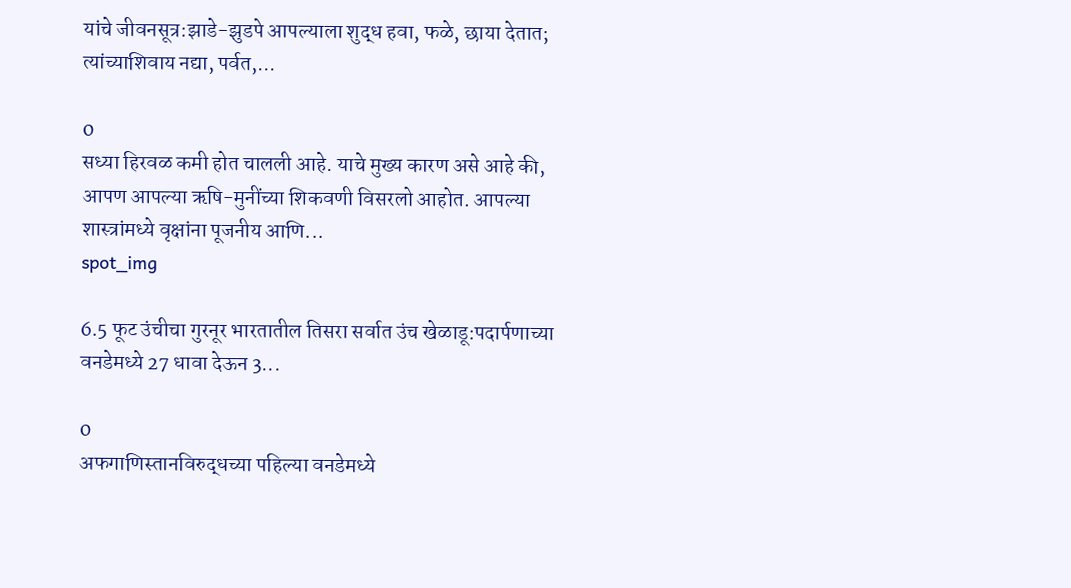यांचे जीवनसूत्र:झाडे-झुडपे आपल्याला शुद्ध हवा, फळे, छाया देतात; त्यांच्याशिवाय नद्या, पर्वत,...

0
सध्या हिरवळ कमी होत चालली आहे. याचे मुख्य कारण असे आहे की, आपण आपल्या ऋषि-मुनींच्या शिकवणी विसरलो आहोत. आपल्या शास्त्रांमध्ये वृक्षांना पूजनीय आणि...
spot_img

6.5 फूट उंचीचा गुरनूर भारतातील तिसरा सर्वात उंच खेळाडू:पदार्पणाच्या वनडेमध्ये 27 धावा देऊन 3...

0
अफगाणिस्तानविरुद्धच्या पहिल्या वनडेमध्ये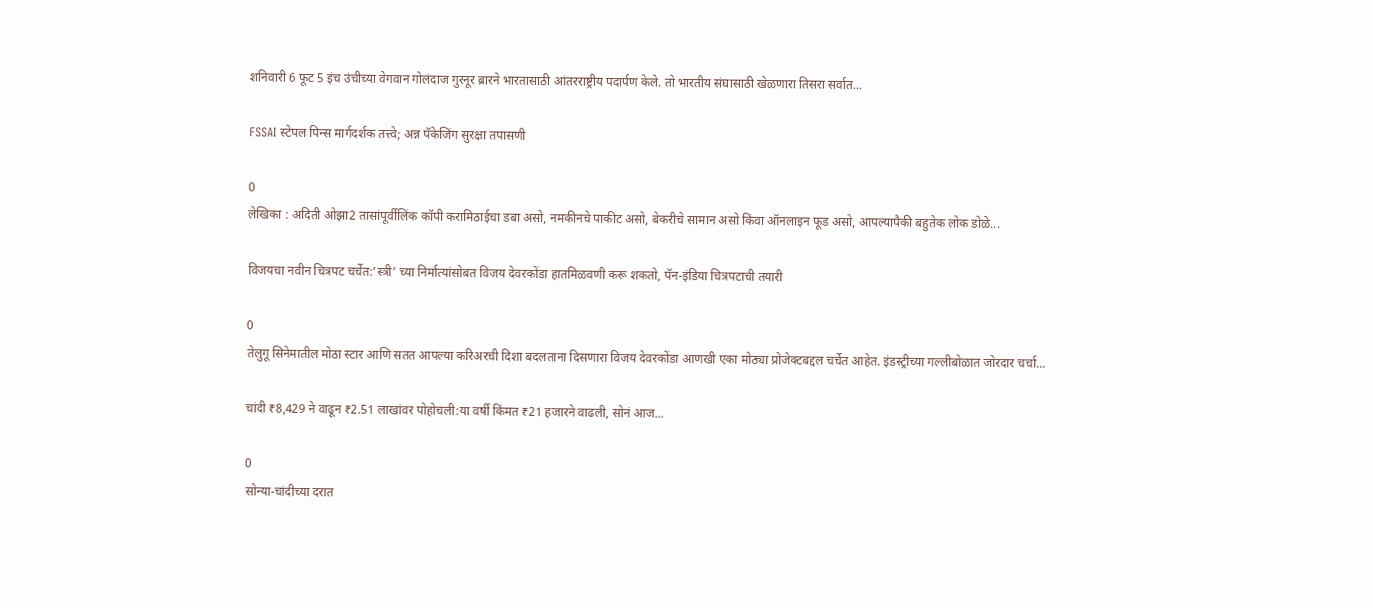शनिवारी 6 फूट 5 इंच उंचीच्या वेगवान गोलंदाज गुरनूर ब्रारने भारतासाठी आंतरराष्ट्रीय पदार्पण केले. तो भारतीय संघासाठी खेळणारा तिसरा सर्वात...

FSSAI स्टेपल पिन्स मार्गदर्शक तत्त्वे; अन्न पॅकेजिंग सुरक्षा तपासणी

0
लेखिका : अदिती ओझा2 तासांपूर्वीलिंक कॉपी करामिठाईचा डबा असो, नमकीनचे पाकीट असो, बेकरीचे सामान असो किंवा ऑनलाइन फूड असो, आपल्यापैकी बहुतेक लोक डोळे...

विजयचा नवीन चित्रपट चर्चेत:’स्त्री’ च्या निर्मात्यांसोबत विजय देवरकोंडा हातमिळवणी करू शकतो, पॅन-इंडिया चित्रपटाची तयारी

0
तेलुगू सिनेमातील मोठा स्टार आणि सतत आपल्या करिअरची दिशा बदलताना दिसणारा विजय देवरकोंडा आणखी एका मोठ्या प्रोजेक्टबद्दल चर्चेत आहेत. इंडस्ट्रीच्या गल्लीबोळात जोरदार चर्चा...

चांदी ₹8,429 ने वाढून ₹2.51 लाखांवर पोहोचली:या वर्षी किंमत ₹21 हजारने वाढली, सोनं आज...

0
सोन्या-चांदीच्या दरात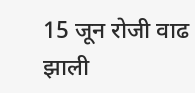15 जून रोजी वाढ झाली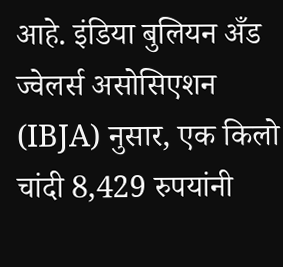आहे. इंडिया बुलियन अँड ज्वेलर्स असोसिएशन (IBJA) नुसार, एक किलो चांदी 8,429 रुपयांनी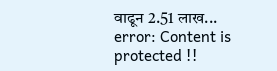वाढून 2.51 लाख...
error: Content is protected !!